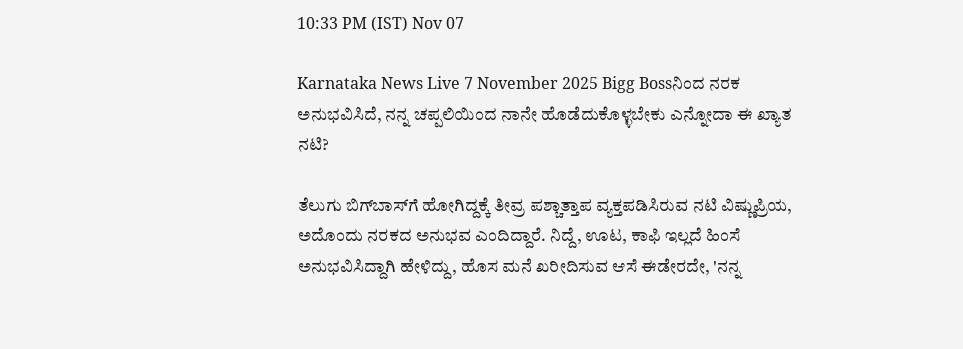10:33 PM (IST) Nov 07

Karnataka News Live 7 November 2025 Bigg Bossನಿಂದ ನರಕ ಅನುಭವಿಸಿದೆ, ನನ್ನ ಚಪ್ಪಲಿಯಿಂದ ನಾನೇ ಹೊಡೆದುಕೊಳ್ಳಬೇಕು ಎನ್ನೋದಾ ಈ ಖ್ಯಾತ ನಟಿ?

ತೆಲುಗು ಬಿಗ್‌ಬಾಸ್‌ಗೆ ಹೋಗಿದ್ದಕ್ಕೆ ತೀವ್ರ ಪಶ್ಚಾತ್ತಾಪ ವ್ಯಕ್ತಪಡಿಸಿರುವ ನಟಿ ವಿಷ್ಣುಪ್ರಿಯ, ಅದೊಂದು ನರಕದ ಅನುಭವ ಎಂದಿದ್ದಾರೆ. ನಿದ್ದೆ, ಊಟ, ಕಾಫಿ ಇಲ್ಲದೆ ಹಿಂಸೆ ಅನುಭವಿಸಿದ್ದಾಗಿ ಹೇಳಿದ್ದು, ಹೊಸ ಮನೆ ಖರೀದಿಸುವ ಆಸೆ ಈಡೇರದೇ, 'ನನ್ನ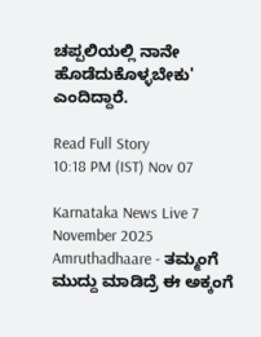ಚಪ್ಪಲಿಯಲ್ಲಿ ನಾನೇ ಹೊಡೆದುಕೊಳ್ಳಬೇಕು' ಎಂದಿದ್ದಾರೆ.

Read Full Story
10:18 PM (IST) Nov 07

Karnataka News Live 7 November 2025 Amruthadhaare - ತಮ್ಮಂಗೆ ಮುದ್ದು ಮಾಡಿದ್ರೆ ಈ ಅಕ್ಕಂಗೆ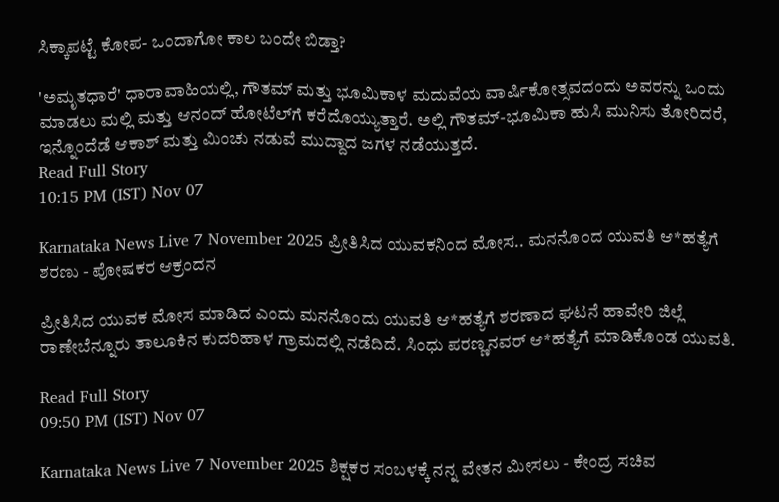ಸಿಕ್ಕಾಪಟ್ಟೆ ಕೋಪ- ಒಂದಾಗೋ ಕಾಲ ಬಂದೇ ಬಿಡ್ತಾ?

'ಅಮೃತಧಾರೆ' ಧಾರಾವಾಹಿಯಲ್ಲಿ, ಗೌತಮ್ ಮತ್ತು ಭೂಮಿಕಾಳ ಮದುವೆಯ ವಾರ್ಷಿಕೋತ್ಸವದಂದು ಅವರನ್ನು ಒಂದು ಮಾಡಲು ಮಲ್ಲಿ ಮತ್ತು ಆನಂದ್ ಹೋಟೆಲ್‌ಗೆ ಕರೆದೊಯ್ಯುತ್ತಾರೆ. ಅಲ್ಲಿ ಗೌತಮ್-ಭೂಮಿಕಾ ಹುಸಿ ಮುನಿಸು ತೋರಿದರೆ, ಇನ್ನೊಂದೆಡೆ ಆಕಾಶ್ ಮತ್ತು ಮಿಂಚು ನಡುವೆ ಮುದ್ದಾದ ಜಗಳ ನಡೆಯುತ್ತದೆ.
Read Full Story
10:15 PM (IST) Nov 07

Karnataka News Live 7 November 2025 ಪ್ರೀತಿಸಿದ ಯುವಕನಿಂದ ಮೋಸ.. ಮನನೊಂದ ಯುವತಿ ಆ*ಹತ್ಯೆಗೆ ಶರಣು - ಪೋಷಕರ ಆಕ್ರಂದನ

ಪ್ರೀತಿಸಿದ ಯುವಕ ಮೋಸ ಮಾಡಿದ ಎಂದು ಮನನೊಂದು ಯುವತಿ ಆ*ಹತ್ಯೆಗೆ ಶರಣಾದ ಘಟನೆ ಹಾವೇರಿ ಜಿಲ್ಲೆ ರಾಣೇಬೆನ್ನೂರು ತಾಲೂಕಿನ ಕುದರಿಹಾಳ ಗ್ರಾಮದಲ್ಲಿ ನಡೆದಿದೆ. ಸಿಂಧು ಪರಣ್ಣನವರ್ ಆ*ಹತ್ಯೆಗೆ ಮಾಡಿಕೊಂಡ ಯುವತಿ.

Read Full Story
09:50 PM (IST) Nov 07

Karnataka News Live 7 November 2025 ಶಿಕ್ಷಕರ ಸಂಬಳಕ್ಕೆ ನನ್ನ ವೇತನ ಮೀಸಲು - ಕೇಂದ್ರ ಸಚಿವ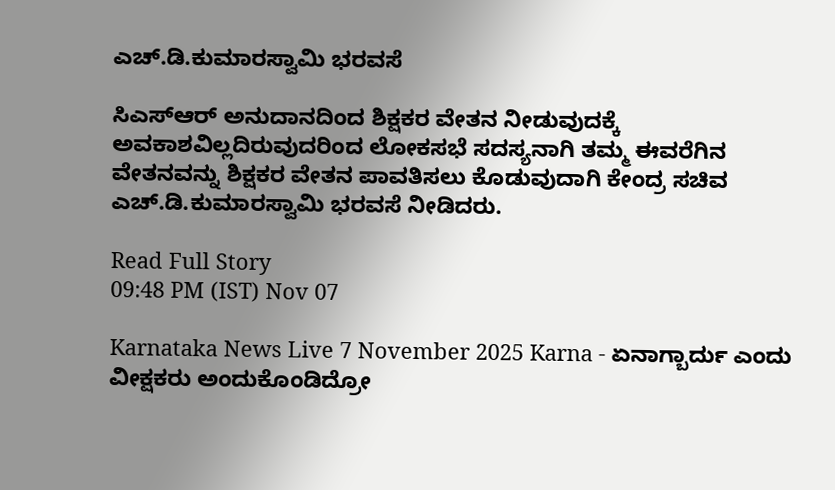ಎಚ್.ಡಿ.ಕುಮಾರಸ್ವಾಮಿ ಭರವಸೆ

ಸಿಎಸ್‌ಆರ್ ಅನುದಾನದಿಂದ ಶಿಕ್ಷಕರ ವೇತನ ನೀಡುವುದಕ್ಕೆ ಅವಕಾಶವಿಲ್ಲದಿರುವುದರಿಂದ ಲೋಕಸಭೆ ಸದಸ್ಯನಾಗಿ ತಮ್ಮ ಈವರೆಗಿನ ವೇತನವನ್ನು ಶಿಕ್ಷಕರ ವೇತನ ಪಾವತಿಸಲು ಕೊಡುವುದಾಗಿ ಕೇಂದ್ರ ಸಚಿವ ಎಚ್.ಡಿ.ಕುಮಾರಸ್ವಾಮಿ ಭರವಸೆ ನೀಡಿದರು.

Read Full Story
09:48 PM (IST) Nov 07

Karnataka News Live 7 November 2025 Karna - ಏನಾಗ್ಬಾರ್ದು ಎಂದು ವೀಕ್ಷಕರು ಅಂದುಕೊಂಡಿದ್ರೋ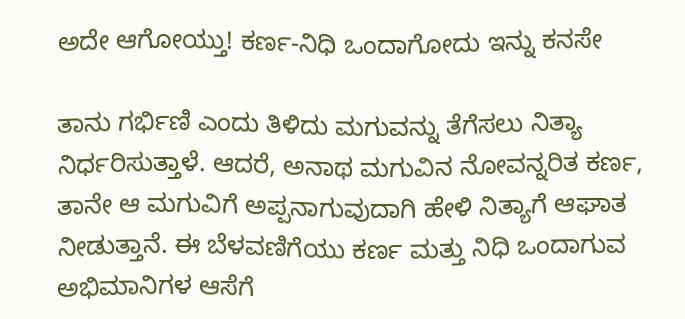ಅದೇ ಆಗೋಯ್ತು! ಕರ್ಣ-ನಿಧಿ ಒಂದಾಗೋದು ಇನ್ನು ಕನಸೇ

ತಾನು ಗರ್ಭಿಣಿ ಎಂದು ತಿಳಿದು ಮಗುವನ್ನು ತೆಗೆಸಲು ನಿತ್ಯಾ ನಿರ್ಧರಿಸುತ್ತಾಳೆ. ಆದರೆ, ಅನಾಥ ಮಗುವಿನ ನೋವನ್ನರಿತ ಕರ್ಣ, ತಾನೇ ಆ ಮಗುವಿಗೆ ಅಪ್ಪನಾಗುವುದಾಗಿ ಹೇಳಿ ನಿತ್ಯಾಗೆ ಆಘಾತ ನೀಡುತ್ತಾನೆ. ಈ ಬೆಳವಣಿಗೆಯು ಕರ್ಣ ಮತ್ತು ನಿಧಿ ಒಂದಾಗುವ ಅಭಿಮಾನಿಗಳ ಆಸೆಗೆ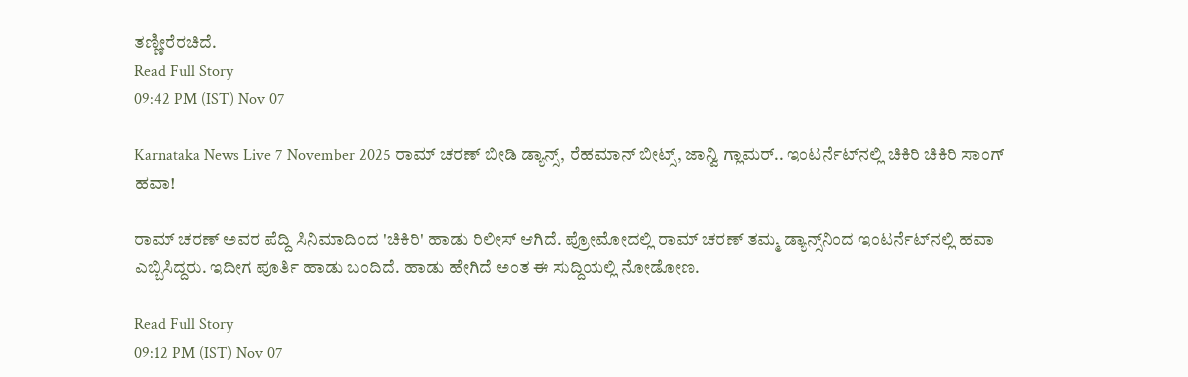ತಣ್ಣೀರೆರಚಿದೆ.
Read Full Story
09:42 PM (IST) Nov 07

Karnataka News Live 7 November 2025 ರಾಮ್ ಚರಣ್ ಬೀಡಿ ಡ್ಯಾನ್ಸ್, ರೆಹಮಾನ್ ಬೀಟ್ಸ್, ಜಾನ್ವಿ ಗ್ಲಾಮರ್.. ಇಂಟರ್ನೆಟ್‌ನಲ್ಲಿ ಚಿಕಿರಿ ಚಿಕಿರಿ ಸಾಂಗ್ ಹವಾ!

ರಾಮ್ ಚರಣ್ ಅವರ ಪೆದ್ದಿ ಸಿನಿಮಾದಿಂದ 'ಚಿಕಿರಿ' ಹಾಡು ರಿಲೀಸ್ ಆಗಿದೆ. ಪ್ರೋಮೋದಲ್ಲಿ ರಾಮ್ ಚರಣ್ ತಮ್ಮ ಡ್ಯಾನ್ಸ್‌ನಿಂದ ಇಂಟರ್ನೆಟ್‌ನಲ್ಲಿ ಹವಾ ಎಬ್ಬಿಸಿದ್ದರು. ಇದೀಗ ಪೂರ್ತಿ ಹಾಡು ಬಂದಿದೆ. ಹಾಡು ಹೇಗಿದೆ ಅಂತ ಈ ಸುದ್ದಿಯಲ್ಲಿ ನೋಡೋಣ.

Read Full Story
09:12 PM (IST) Nov 07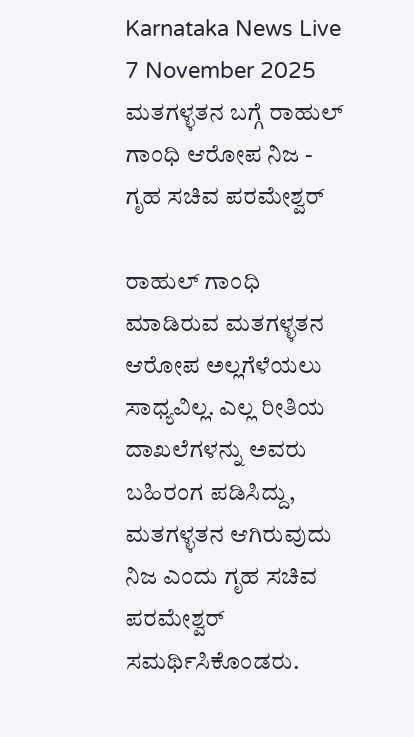Karnataka News Live 7 November 2025 ಮತಗಳ್ಳತನ ಬಗ್ಗೆ ರಾಹುಲ್‌ ಗಾಂಧಿ ಆರೋಪ ನಿಜ - ಗೃಹ ಸಚಿವ ಪರಮೇಶ್ವರ್

ರಾಹುಲ್‌ ಗಾಂಧಿ ಮಾಡಿರುವ ಮತಗಳ್ಳತನ ಆರೋಪ ಅಲ್ಲಗೆಳೆಯಲು ಸಾಧ್ಯವಿಲ್ಲ. ಎಲ್ಲ ರೀತಿಯ ದಾಖಲೆಗಳನ್ನು ಅವರು ಬಹಿರಂಗ ಪಡಿಸಿದ್ದು, ಮತಗಳ್ಳತನ ಆಗಿರುವುದು ನಿಜ ಎಂದು ಗೃಹ ಸಚಿವ ಪರಮೇಶ್ವರ್ ಸಮರ್ಥಿಸಿಕೊಂಡರು.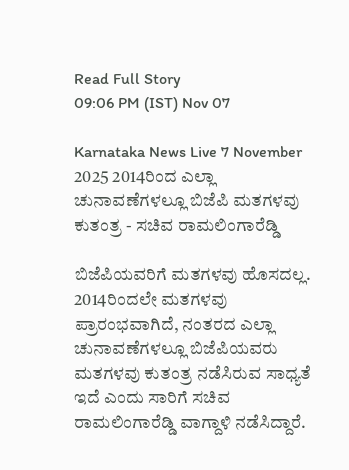Read Full Story
09:06 PM (IST) Nov 07

Karnataka News Live 7 November 2025 2014ರಿಂದ ಎಲ್ಲಾ ಚುನಾವಣೆಗಳಲ್ಲೂ ಬಿಜೆಪಿ ಮತಗಳವು ಕುತಂತ್ರ - ಸಚಿವ ರಾಮಲಿಂಗಾರೆಡ್ಡಿ

ಬಿಜೆಪಿಯವರಿಗೆ ಮತಗಳವು ಹೊಸದಲ್ಲ. 2014ರಿಂದಲೇ ಮತಗಳವು ಪ್ರಾರಂಭವಾಗಿದೆ, ನಂತರದ ಎಲ್ಲಾ ಚುನಾವಣೆಗಳಲ್ಲೂ ಬಿಜೆಪಿಯವರು ಮತಗಳವು ಕುತಂತ್ರ ನಡೆಸಿರುವ ಸಾಧ್ಯತೆ ಇದೆ ಎಂದು ಸಾರಿಗೆ ಸಚಿವ ರಾಮಲಿಂಗಾರೆಡ್ಡಿ ವಾಗ್ದಾಳಿ ನಡೆಸಿದ್ದಾರೆ.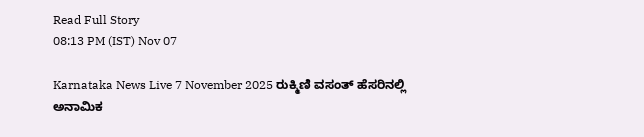Read Full Story
08:13 PM (IST) Nov 07

Karnataka News Live 7 November 2025 ರುಕ್ಮಿಣಿ ವಸಂತ್ ಹೆಸರಿನಲ್ಲಿ ಅನಾಮಿಕ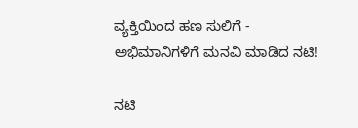ವ್ಯಕ್ತಿಯಿಂದ ಹಣ ಸುಲಿಗೆ - ಅಭಿಮಾನಿಗಳಿಗೆ ಮನವಿ ಮಾಡಿದ ನಟಿ!

ನಟಿ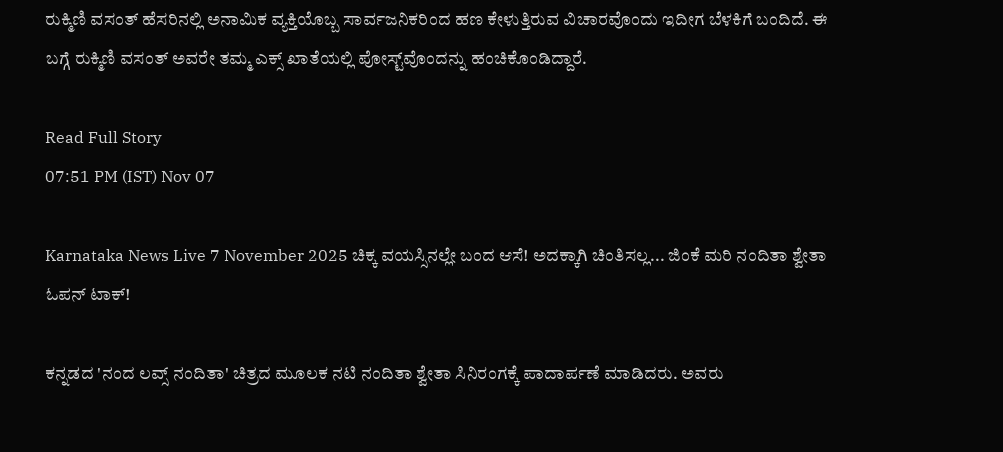ರುಕ್ಮಿಣಿ ವಸಂತ್ ಹೆಸರಿನಲ್ಲಿ ಅನಾಮಿಕ ವ್ಯಕ್ತಿಯೊಬ್ಬ ಸಾರ್ವಜನಿಕರಿಂದ ಹಣ ಕೇಳುತ್ತಿರುವ ವಿಚಾರವೊಂದು ಇದೀಗ ಬೆಳಕಿಗೆ ಬಂದಿದೆ. ಈ ಬಗ್ಗೆ ರುಕ್ಮಿಣಿ ವಸಂತ್ ಅವರೇ ತಮ್ಮ ಎಕ್ಸ್ ಖಾತೆಯಲ್ಲಿ ಪೋಸ್ಟ್‌ವೊಂದನ್ನು ಹಂಚಿಕೊಂಡಿದ್ದಾರೆ.

Read Full Story
07:51 PM (IST) Nov 07

Karnataka News Live 7 November 2025 ಚಿಕ್ಕ ವಯಸ್ಸಿನಲ್ಲೇ ಬಂದ ಆಸೆ! ಅದಕ್ಕಾಗಿ ಚಿಂತಿಸಲ್ಲ... ಜಿಂಕೆ ಮರಿ ನಂದಿತಾ ಶ್ವೇತಾ ಓಪನ್ ಟಾಕ್!

ಕನ್ನಡದ 'ನಂದ ಲವ್ಸ್ ನಂದಿತಾ' ಚಿತ್ರದ ಮೂಲಕ ನಟಿ ನಂದಿತಾ ಶ್ವೇತಾ ಸಿನಿರಂಗಕ್ಕೆ ಪಾದಾರ್ಪಣೆ ಮಾಡಿದರು. ಅವರು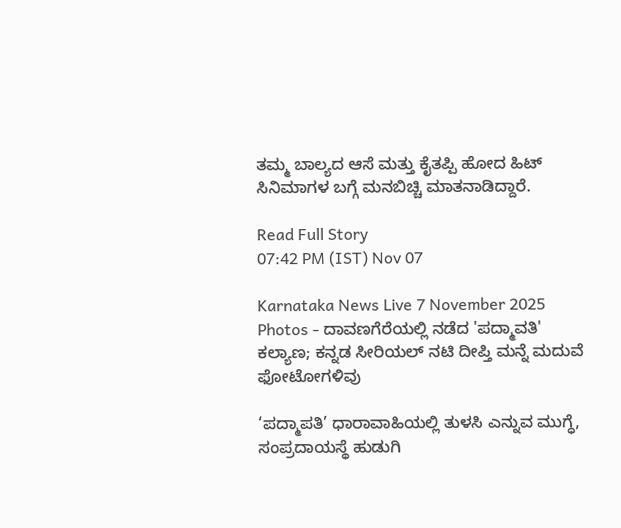ತಮ್ಮ ಬಾಲ್ಯದ ಆಸೆ ಮತ್ತು ಕೈತಪ್ಪಿ ಹೋದ ಹಿಟ್ ಸಿನಿಮಾಗಳ ಬಗ್ಗೆ ಮನಬಿಚ್ಚಿ ಮಾತನಾಡಿದ್ದಾರೆ.

Read Full Story
07:42 PM (IST) Nov 07

Karnataka News Live 7 November 2025 Photos - ದಾವಣಗೆರೆಯಲ್ಲಿ ನಡೆದ 'ಪದ್ಮಾವತಿ' ಕಲ್ಯಾಣ; ಕನ್ನಡ ಸೀರಿಯಲ್ ನಟಿ ದೀಪ್ತಿ ಮನ್ನೆ ಮದುವೆ ಫೋಟೋಗಳಿವು

‘ಪದ್ಮಾಪತಿ’ ಧಾರಾವಾಹಿಯಲ್ಲಿ ತುಳಸಿ ಎನ್ನುವ ಮುಗ್ಧೆ, ಸಂಪ್ರದಾಯಸ್ಥೆ ಹುಡುಗಿ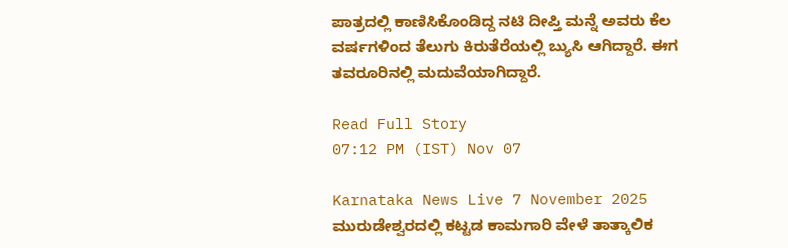ಪಾತ್ರದಲ್ಲಿ ಕಾಣಿಸಿಕೊಂಡಿದ್ದ ನಟಿ ದೀಪ್ತಿ ಮನ್ನೆ ಅವರು ಕೆಲ ವರ್ಷಗಳಿಂದ ತೆಲುಗು ಕಿರುತೆರೆಯಲ್ಲಿ ಬ್ಯುಸಿ ಆಗಿದ್ದಾರೆ. ಈಗ ತವರೂರಿನಲ್ಲಿ ಮದುವೆಯಾಗಿದ್ದಾರೆ.

Read Full Story
07:12 PM (IST) Nov 07

Karnataka News Live 7 November 2025 ಮುರುಡೇಶ್ವರದಲ್ಲಿ ಕಟ್ಟಡ ಕಾಮಗಾರಿ ವೇಳೆ ತಾತ್ಕಾಲಿಕ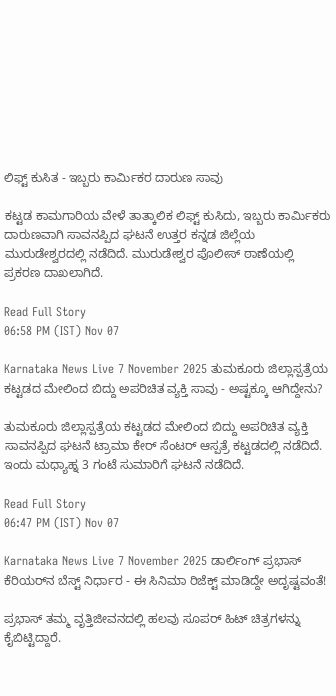ಲಿಫ್ಟ್ ಕುಸಿತ - ಇಬ್ಬರು ಕಾರ್ಮಿಕರ ದಾರುಣ ಸಾವು

ಕಟ್ಟಡ ಕಾಮಗಾರಿಯ ವೇಳೆ ತಾತ್ಕಾಲಿಕ ಲಿಫ್ಟ್ ಕುಸಿದು, ಇಬ್ಬರು ಕಾರ್ಮಿಕರು ದಾರುಣವಾಗಿ ಸಾವನಪ್ಪಿದ ಘಟನೆ ಉತ್ತರ ಕನ್ನಡ ಜಿಲ್ಲೆಯ ಮುರುಡೇಶ್ವರದಲ್ಲಿ ನಡೆದಿದೆ. ಮುರುಡೇಶ್ವರ ಪೊಲೀಸ್ ಠಾಣೆಯಲ್ಲಿ ಪ್ರಕರಣ ದಾಖಲಾಗಿದೆ.

Read Full Story
06:58 PM (IST) Nov 07

Karnataka News Live 7 November 2025 ತುಮಕೂರು ಜಿಲ್ಲಾಸ್ಪತ್ರೆಯ ಕಟ್ಟಡದ ಮೇಲಿಂದ ಬಿದ್ದು ಅಪರಿಚಿತ ವ್ಯಕ್ತಿ ಸಾವು - ಅಷ್ಟಕ್ಕೂ ಆಗಿದ್ದೇನು?

ತುಮಕೂರು ಜಿಲ್ಲಾಸ್ಪತ್ರೆಯ ಕಟ್ಟಡದ ಮೇಲಿಂದ ಬಿದ್ದು ಅಪರಿಚಿತ ವ್ಯಕ್ತಿ ಸಾವನಪ್ಪಿದ ಘಟನೆ ಟ್ರಾಮಾ ಕೇರ್ ಸೆಂಟರ್ ಆಸ್ಪತ್ರೆ ಕಟ್ಟಡದಲ್ಲಿ ನಡೆದಿದೆ. ಇಂದು ಮಧ್ಯಾಹ್ನ 3 ಗಂಟೆ ಸುಮಾರಿಗೆ ಘಟನೆ‌ ನಡೆದಿದೆ.

Read Full Story
06:47 PM (IST) Nov 07

Karnataka News Live 7 November 2025 ಡಾರ್ಲಿಂಗ್ ಪ್ರಭಾಸ್ ಕೆರಿಯರ್‌ನ ಬೆಸ್ಟ್ ನಿರ್ಧಾರ - ಈ ಸಿನಿಮಾ ರಿಜೆಕ್ಟ್ ಮಾಡಿದ್ದೇ ಅದೃಷ್ಟವಂತೆ!

ಪ್ರಭಾಸ್ ತಮ್ಮ ವೃತ್ತಿಜೀವನದಲ್ಲಿ ಹಲವು ಸೂಪರ್ ಹಿಟ್ ಚಿತ್ರಗಳನ್ನು ಕೈಬಿಟ್ಟಿದ್ದಾರೆ.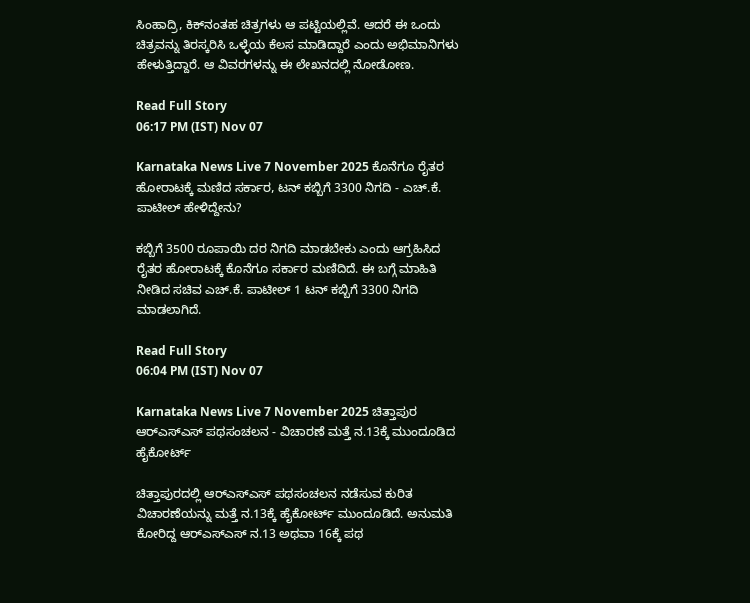ಸಿಂಹಾದ್ರಿ, ಕಿಕ್‌ನಂತಹ ಚಿತ್ರಗಳು ಆ ಪಟ್ಟಿಯಲ್ಲಿವೆ. ಆದರೆ ಈ ಒಂದು ಚಿತ್ರವನ್ನು ತಿರಸ್ಕರಿಸಿ ಒಳ್ಳೆಯ ಕೆಲಸ ಮಾಡಿದ್ದಾರೆ ಎಂದು ಅಭಿಮಾನಿಗಳು ಹೇಳುತ್ತಿದ್ದಾರೆ. ಆ ವಿವರಗಳನ್ನು ಈ ಲೇಖನದಲ್ಲಿ ನೋಡೋಣ.

Read Full Story
06:17 PM (IST) Nov 07

Karnataka News Live 7 November 2025 ಕೊನೆಗೂ ರೈತರ ಹೋರಾಟಕ್ಕೆ ಮಣಿದ ಸರ್ಕಾರ, ಟನ್ ಕಬ್ಬಿಗೆ 3300 ನಿಗದಿ - ಎಚ್‌.ಕೆ. ಪಾಟೀಲ್ ಹೇಳಿದ್ದೇನು?

ಕಬ್ಬಿಗೆ 3500 ರೂಪಾಯಿ ದರ ನಿಗದಿ ಮಾಡಬೇಕು ಎಂದು ಆಗ್ರಹಿಸಿದ ರೈತರ ಹೋರಾಟಕ್ಕೆ ಕೊನೆಗೂ ಸರ್ಕಾರ ಮಣಿದಿದೆ. ಈ ಬಗ್ಗೆ ಮಾಹಿತಿ ನೀಡಿದ ಸಚಿವ ಎಚ್‌.ಕೆ. ಪಾಟೀಲ್ 1 ಟನ್ ಕಬ್ಬಿಗೆ 3300 ನಿಗದಿ ಮಾಡಲಾಗಿದೆ.

Read Full Story
06:04 PM (IST) Nov 07

Karnataka News Live 7 November 2025 ಚಿತ್ತಾಪುರ ಆರ್‌ಎಸ್‌ಎಸ್‌ ಪಥಸಂಚಲನ - ವಿಚಾರಣೆ ಮತ್ತೆ ನ.13ಕ್ಕೆ ಮುಂದೂಡಿದ ಹೈಕೋರ್ಟ್

ಚಿತ್ತಾಪುರದಲ್ಲಿ ಆರ್‌ಎಸ್‌ಎಸ್‌ ಪಥಸಂಚಲನ ನಡೆಸುವ ಕುರಿತ ವಿಚಾರಣೆಯನ್ನು ಮತ್ತೆ ನ.13ಕ್ಕೆ ಹೈಕೋರ್ಟ್ ಮುಂದೂಡಿದೆ. ಅನುಮತಿ ಕೋರಿದ್ದ ಆರ್‌ಎಸ್‌ಎಸ್‌ ನ.13 ಅಥವಾ 16ಕ್ಕೆ ಪಥ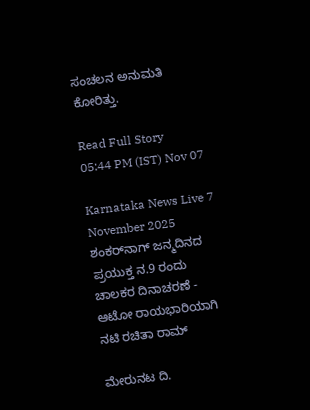ಸಂಚಲನ ಅನುಮತಿ ಕೋರಿತ್ತು.

Read Full Story
05:44 PM (IST) Nov 07

Karnataka News Live 7 November 2025 ಶಂಕರ್‌ನಾಗ್‌ ಜನ್ಮದಿನದ ಪ್ರಯುಕ್ತ ನ.9 ರಂದು ಚಾಲಕರ ದಿನಾಚರಣೆ - ಆಟೋ ರಾಯಭಾರಿಯಾಗಿ ನಟಿ ರಚಿತಾ ರಾಮ್‌

ಮೇರುನಟ ದಿ.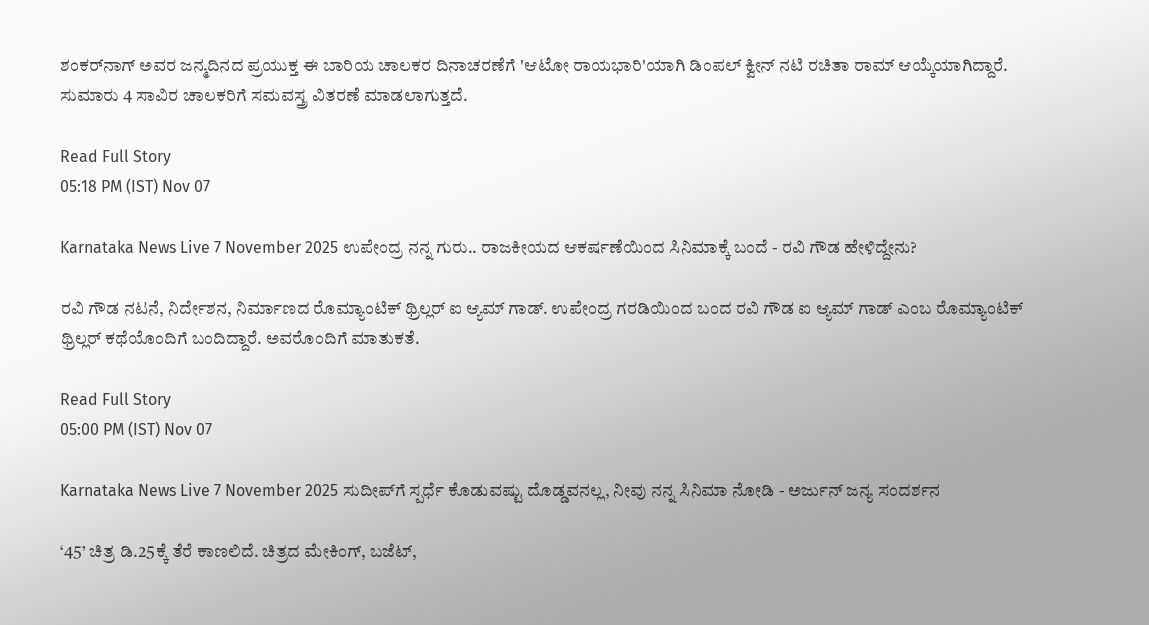ಶಂಕರ್‌ನಾಗ್‌ ಅವರ ಜನ್ಮದಿನದ ಪ್ರಯುಕ್ತ ಈ ಬಾರಿಯ ಚಾಲಕರ ದಿನಾಚರಣೆಗೆ 'ಆಟೋ ರಾಯಭಾರಿ'ಯಾಗಿ ಡಿಂಪಲ್‌ ಕ್ವೀನ್‌ ನಟಿ ರಚಿತಾ ರಾಮ್‌ ಆಯ್ಕೆಯಾಗಿದ್ದಾರೆ. ಸುಮಾರು 4 ಸಾವಿರ ಚಾಲಕರಿಗೆ ಸಮವಸ್ತ್ರ ವಿತರಣೆ ಮಾಡಲಾಗುತ್ತದೆ.

Read Full Story
05:18 PM (IST) Nov 07

Karnataka News Live 7 November 2025 ಉಪೇಂದ್ರ ನನ್ನ ಗುರು.. ರಾಜಕೀಯದ ಆಕರ್ಷಣೆಯಿಂದ ಸಿನಿಮಾಕ್ಕೆ ಬಂದೆ - ರವಿ ಗೌಡ ಹೇಳಿದ್ದೇನು?

ರವಿ ಗೌಡ ನಟನೆ, ನಿರ್ದೇಶನ, ನಿರ್ಮಾಣದ ರೊಮ್ಯಾಂಟಿಕ್‌ ಥ್ರಿಲ್ಲರ್‌ ಐ ಆ್ಯಮ್‌ ಗಾಡ್‌. ಉಪೇಂದ್ರ ಗರಡಿಯಿಂದ ಬಂದ ರವಿ ಗೌಡ ಐ ಆ್ಯಮ್‌ ಗಾಡ್‌ ಎಂಬ ರೊಮ್ಯಾಂಟಿಕ್‌ ಥ್ರಿಲ್ಲರ್‌ ಕಥೆಯೊಂದಿಗೆ ಬಂದಿದ್ದಾರೆ. ಅವರೊಂದಿಗೆ ಮಾತುಕತೆ.

Read Full Story
05:00 PM (IST) Nov 07

Karnataka News Live 7 November 2025 ಸುದೀಪ್‌ಗೆ ಸ್ಪರ್ಧೆ ಕೊಡುವಷ್ಟು ದೊಡ್ಡವನಲ್ಲ, ನೀವು ನನ್ನ ಸಿನಿಮಾ ನೋಡಿ - ಅರ್ಜುನ್‌ ಜನ್ಯ ಸಂದರ್ಶನ

‘45’ ಚಿತ್ರ ಡಿ.25ಕ್ಕೆ ತೆರೆ ಕಾಣಲಿದೆ. ಚಿತ್ರದ ಮೇಕಿಂಗ್‌, ಬಜೆಟ್‌,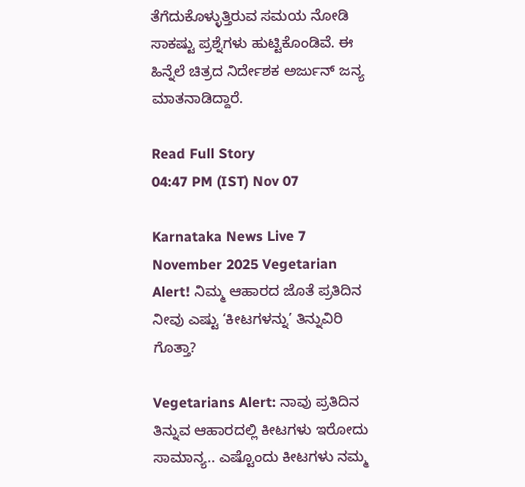ತೆಗೆದುಕೊಳ್ಳುತ್ತಿರುವ ಸಮಯ ನೋಡಿ ಸಾಕಷ್ಟು ಪ್ರಶ್ನೆಗಳು ಹುಟ್ಟಿಕೊಂಡಿವೆ. ಈ ಹಿನ್ನೆಲೆ ಚಿತ್ರದ ನಿರ್ದೇಶಕ ಅರ್ಜುನ್‌ ಜನ್ಯ ಮಾತನಾಡಿದ್ದಾರೆ.

Read Full Story
04:47 PM (IST) Nov 07

Karnataka News Live 7 November 2025 Vegetarian Alert! ನಿಮ್ಮ ಆಹಾರದ ಜೊತೆ ಪ್ರತಿದಿನ ನೀವು ಎಷ್ಟು ‘ಕೀಟಗಳನ್ನು’ ತಿನ್ನುವಿರಿ ಗೊತ್ತಾ?

Vegetarians Alert: ನಾವು ಪ್ರತಿದಿನ ತಿನ್ನುವ ಆಹಾರದಲ್ಲಿ ಕೀಟಗಳು ಇರೋದು ಸಾಮಾನ್ಯ.. ಎಷ್ಟೊಂದು ಕೀಟಗಳು ನಮ್ಮ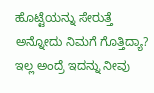ಹೊಟ್ಟೆಯನ್ನು ಸೇರುತ್ತೆ ಅನ್ನೋದು ನಿಮಗೆ ಗೊತ್ತಿದ್ಯಾ? ಇಲ್ಲ ಅಂದ್ರೆ ಇದನ್ನು ನೀವು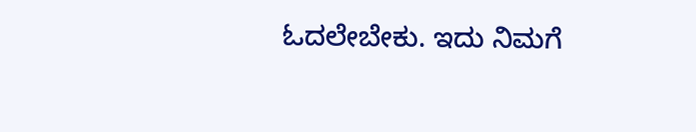ಓದಲೇಬೇಕು. ಇದು ನಿಮಗೆ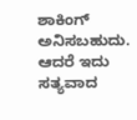ಶಾಕಿಂಗ್ ಅನಿಸಬಹುದು. ಆದರೆ ಇದು ಸತ್ಯವಾದ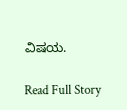ವಿಷಯ.

Read Full Story